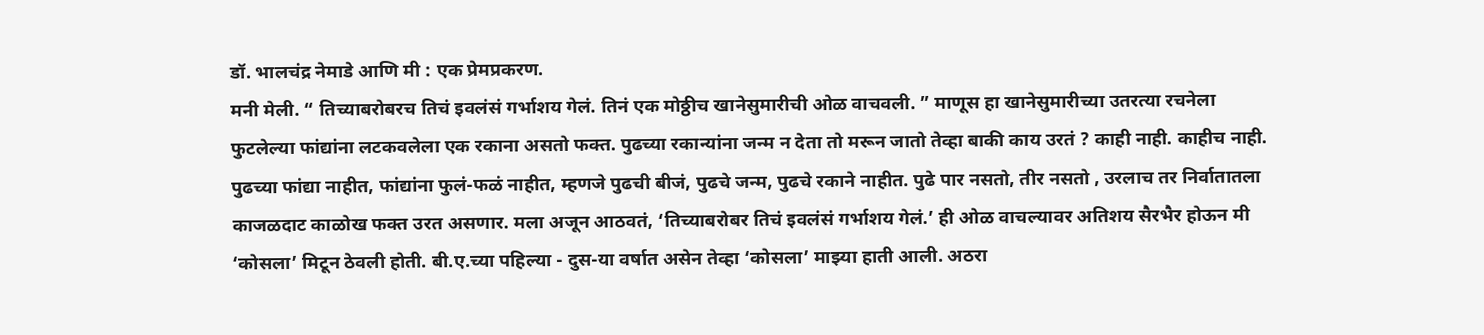डॉ. भालचंद्र नेमाडे आणि मी : एक प्रेमप्रकरण.
मनी मेली. “ तिच्याबरोबरच तिचं इवलंसं गर्भाशय गेलं. तिनं एक मोठ्ठीच खानेसुमारीची ओळ वाचवली. ” माणूस हा खानेसुमारीच्या उतरत्या रचनेला फुटलेल्या फांद्यांना लटकवलेला एक रकाना असतो फक्त. पुढच्या रकान्यांना जन्म न देता तो मरून जातो तेव्हा बाकी काय उरतं ? काही नाही. काहीच नाही. पुढच्या फांद्या नाहीत, फांद्यांना फुलं-फळं नाहीत, म्हणजे पुढची बीजं, पुढचे जन्म, पुढचे रकाने नाहीत. पुढे पार नसतो, तीर नसतो , उरलाच तर निर्वातातला काजळदाट काळोख फक्त उरत असणार. मला अजून आठवतं, ‘तिच्याबरोबर तिचं इवलंसं गर्भाशय गेलं.’ ही ओळ वाचल्यावर अतिशय सैरभैर होऊन मी ‘कोसला’ मिटून ठेवली होती. बी.ए.च्या पहिल्या - दुस-या वर्षात असेन तेव्हा ‘कोसला’ माझ्या हाती आली. अठरा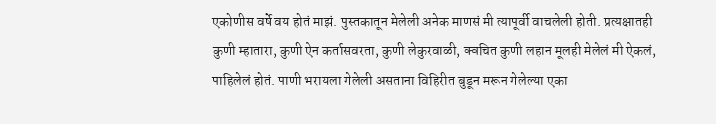एकोणीस वर्षे वय होतं माझं. पुस्तकातून मेलेली अनेक माणसं मी त्यापूर्वी वाचलेली होती. प्रत्यक्षातही कुणी म्हातारा, कुणी ऐन कर्तासवरता, कुणी लेकुरवाळी, क्वचित कुणी लहान मूलही मेलेलं मी ऐकलं, पाहिलेलं होतं. पाणी भरायला गेलेली असताना विहिरीत बुडून मरून गेलेल्या एका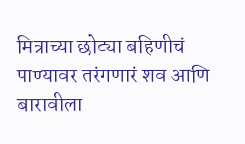मित्राच्या छोट्या बहिणीचं पाण्यावर तरंगणारं शव आणि बारावीला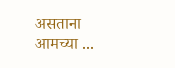असताना आमच्या ...